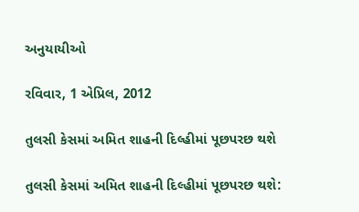અનુયાયીઓ

રવિવાર, 1 એપ્રિલ, 2012

તુલસી કેસમાં અમિત શાહની દિલ્હીમાં પૂછપરછ થશે

તુલસી કેસમાં અમિત શાહની દિલ્હીમાં પૂછપરછ થશે: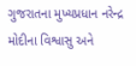ગુજરાતના મુખ્યપ્રધાન નરેન્દ્ર મોદીના વિશ્વાસુ અને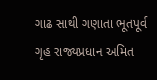ગાઢ સાથી ગણાતા ભૂતપૂર્વ ગૃહ રાજ્યપ્રધાન અમિત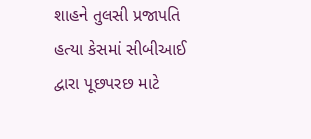શાહને તુલસી પ્રજાપતિ હત્યા કેસમાં સીબીઆઈ દ્વારા પૂછપરછ માટે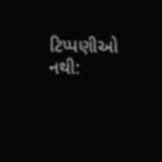ટિપ્પણીઓ નથી: